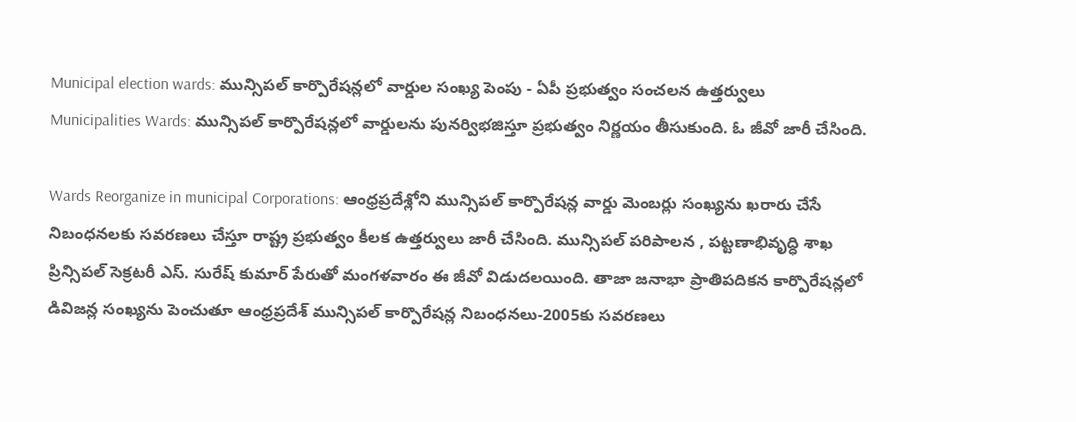Municipal election wards: మున్సిపల్ కార్పొరేషన్లలో వార్డుల సంఖ్య పెంపు - ఏపీ ప్రభుత్వం సంచలన ఉత్తర్వులు
Municipalities Wards: మున్సిపల్ కార్పొరేషన్లలో వార్డులను పునర్విభజిస్తూ ప్రభుత్వం నిర్ణయం తీసుకుంది. ఓ జీవో జారీ చేసింది.

Wards Reorganize in municipal Corporations: ఆంధ్రప్రదేశ్లోని మున్సిపల్ కార్పొరేషన్ల వార్డు మెంబర్లు సంఖ్యను ఖరారు చేసే నిబంధనలకు సవరణలు చేస్తూ రాష్ట్ర ప్రభుత్వం కీలక ఉత్తర్వులు జారీ చేసింది. మున్సిపల్ పరిపాలన , పట్టణాభివృద్ధి శాఖ ప్రిన్సిపల్ సెక్రటరీ ఎస్. సురేష్ కుమార్ పేరుతో మంగళవారం ఈ జీవో విడుదలయింది. తాజా జనాభా ప్రాతిపదికన కార్పొరేషన్లలో డివిజన్ల సంఖ్యను పెంచుతూ ఆంధ్రప్రదేశ్ మున్సిపల్ కార్పొరేషన్ల నిబంధనలు-2005కు సవరణలు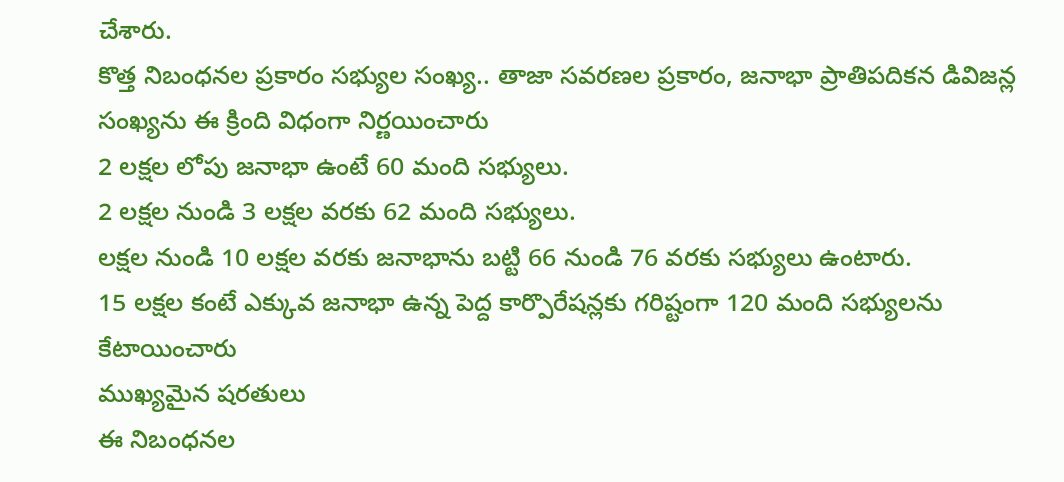చేశారు.
కొత్త నిబంధనల ప్రకారం సభ్యుల సంఖ్య.. తాజా సవరణల ప్రకారం, జనాభా ప్రాతిపదికన డివిజన్ల సంఖ్యను ఈ క్రింది విధంగా నిర్ణయించారు
2 లక్షల లోపు జనాభా ఉంటే 60 మంది సభ్యులు.
2 లక్షల నుండి 3 లక్షల వరకు 62 మంది సభ్యులు.
లక్షల నుండి 10 లక్షల వరకు జనాభాను బట్టి 66 నుండి 76 వరకు సభ్యులు ఉంటారు.
15 లక్షల కంటే ఎక్కువ జనాభా ఉన్న పెద్ద కార్పొరేషన్లకు గరిష్టంగా 120 మంది సభ్యులను కేటాయించారు
ముఖ్యమైన షరతులు
ఈ నిబంధనల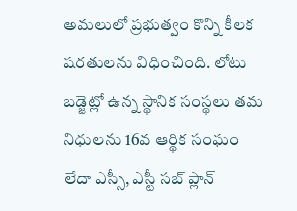అమలులో ప్రభుత్వం కొన్ని కీలక షరతులను విధించింది. లోటు బడ్జెట్లో ఉన్న స్థానిక సంస్థలు తమ నిధులను 16వ ఆర్థిక సంఘం లేదా ఎస్సీ, ఎస్టీ సబ్ ప్లాన్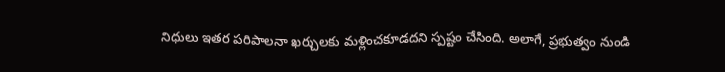నిధులు ఇతర పరిపాలనా ఖర్చులకు మళ్లించకూడదని స్పష్టం చేసింది. అలాగే, ప్రభుత్వం నుండి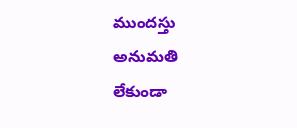ముందస్తు అనుమతి లేకుండా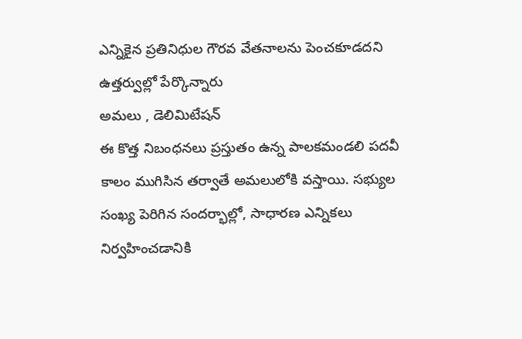ఎన్నికైన ప్రతినిధుల గౌరవ వేతనాలను పెంచకూడదని ఉత్తర్వుల్లో పేర్కొన్నారు
అమలు , డెలిమిటేషన్
ఈ కొత్త నిబంధనలు ప్రస్తుతం ఉన్న పాలకమండలి పదవీ కాలం ముగిసిన తర్వాతే అమలులోకి వస్తాయి. సభ్యుల సంఖ్య పెరిగిన సందర్భాల్లో, సాధారణ ఎన్నికలు నిర్వహించడానికి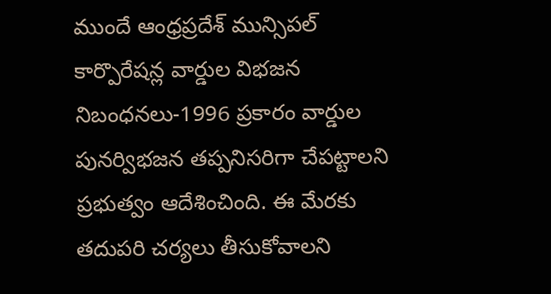ముందే ఆంధ్రప్రదేశ్ మున్సిపల్ కార్పొరేషన్ల వార్డుల విభజన నిబంధనలు-1996 ప్రకారం వార్డుల పునర్విభజన తప్పనిసరిగా చేపట్టాలని ప్రభుత్వం ఆదేశించింది. ఈ మేరకు తదుపరి చర్యలు తీసుకోవాలని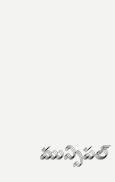మున్సిపల్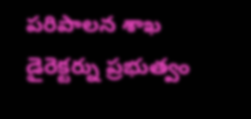పరిపాలన శాఖ డైరెక్టర్ను ప్రభుత్వం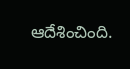ఆదేశించింది.